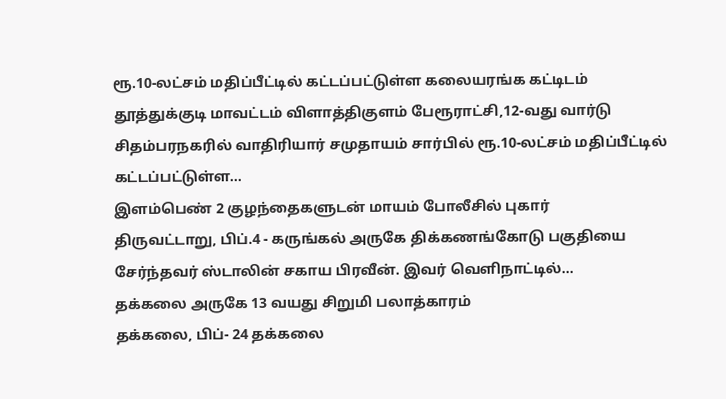ரூ.10-லட்சம் மதிப்பீட்டில் கட்டப்பட்டுள்ள கலையரங்க கட்டிடம்
தூத்துக்குடி மாவட்டம் விளாத்திகுளம் பேரூராட்சி,12-வது வார்டு சிதம்பரநகரில் வாதிரியார் சமுதாயம் சார்பில் ரூ.10-லட்சம் மதிப்பீட்டில் கட்டப்பட்டுள்ள…
இளம்பெண் 2 குழந்தைகளுடன் மாயம் போலீசில் புகார்
திருவட்டாறு, பிப்.4 - கருங்கல் அருகே திக்கணங்கோடு பகுதியை சேர்ந்தவர் ஸ்டாலின் சகாய பிரவீன். இவர் வெளிநாட்டில்…
தக்கலை அருகே 13 வயது சிறுமி பலாத்காரம்
தக்கலை, பிப்- 24 தக்கலை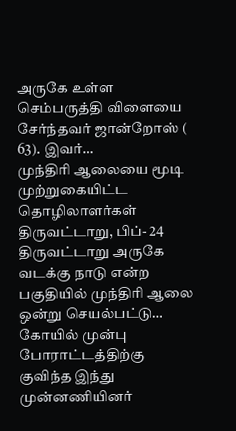அருகே உள்ள செம்பருத்தி விளையை சேர்ந்தவர் ஜான்றோஸ் ( 63). இவர்…
முந்திரி ஆலையை மூடி முற்றுகையிட்ட தொழிலாளர்கள்
திருவட்டாறு, பிப்- 24 திருவட்டாறு அருகே வடக்கு நாடு என்ற பகுதியில் முந்திரி ஆலை ஒன்று செயல்பட்டு…
கோயில் முன்பு போராட்டத்திற்கு குவிந்த இந்து முன்னணியினர்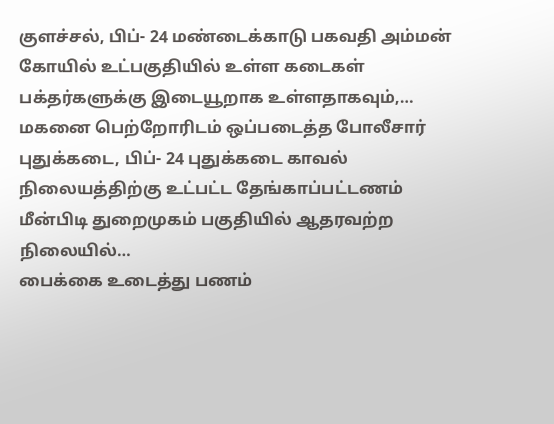குளச்சல், பிப்- 24 மண்டைக்காடு பகவதி அம்மன் கோயில் உட்பகுதியில் உள்ள கடைகள் பக்தர்களுக்கு இடையூறாக உள்ளதாகவும்,…
மகனை பெற்றோரிடம் ஒப்படைத்த போலீசார்
புதுக்கடை, பிப்- 24 புதுக்கடை காவல் நிலையத்திற்கு உட்பட்ட தேங்காப்பட்டணம் மீன்பிடி துறைமுகம் பகுதியில் ஆதரவற்ற நிலையில்…
பைக்கை உடைத்து பணம்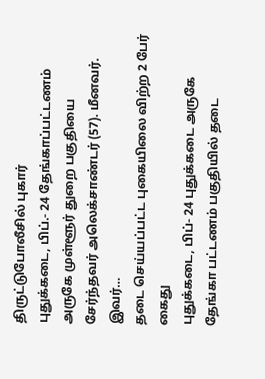திருட்டுபோலீசில் புகார்
புதுக்கடை, பிப்.- 24 தேங்காப்பட்டணம் அருகே முள்ளூர் துறை பகுதியை சேர்ந்தவர் அலெக்சாண்டர் (57). மீனவர். இவர்…
தடை செய்யப்பட்ட புகையிலை விற்ற 2 பேர் கைது
புதுக்கடை, பிப்- 24 புதுக்கடை அருகே தேங்கா பட்டணம் பகுதியில் தடை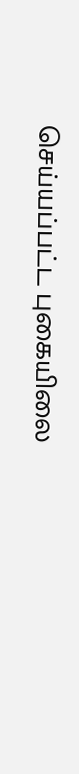செய்யப்பட்ட புகையிலை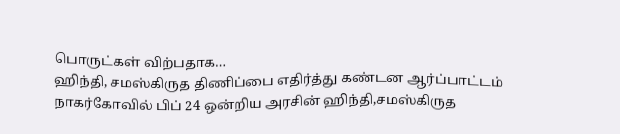பொருட்கள் விற்பதாக…
ஹிந்தி, சமஸ்கிருத திணிப்பை எதிர்த்து கண்டன ஆர்ப்பாட்டம்
நாகர்கோவில் பிப் 24 ஒன்றிய அரசின் ஹிந்தி,சமஸ்கிருத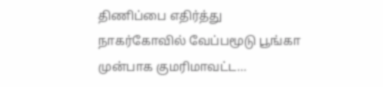திணிப்பை எதிர்த்து நாகர்கோவில் வேப்பமூடு பூங்கா முன்பாக குமரிமாவட்ட…